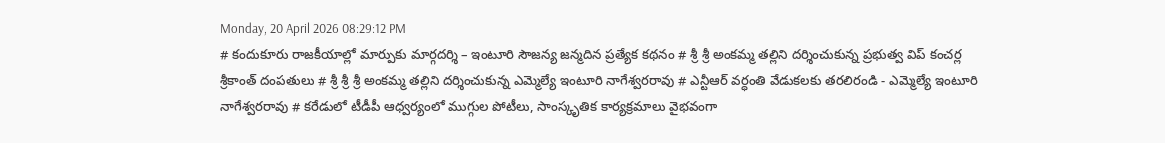Monday, 20 April 2026 08:29:12 PM
# కందుకూరు రాజకీయాల్లో మార్పుకు మార్గదర్శి – ఇంటూరి సౌజన్య జన్మదిన ప్రత్యేక కథనం # శ్రీ శ్రీ అంకమ్మ తల్లిని దర్శించుకున్న ప్రభుత్వ విప్ కంచర్ల శ్రీకాంత్ దంపతులు # శ్రీ శ్రీ శ్రీ అంకమ్మ తల్లిని దర్శించుకున్న ఎమ్మెల్యే ఇంటూరి నాగేశ్వరరావు # ఎన్టీఆర్ వర్ధంతి వేడుకలకు తరలిరండి - ఎమ్మెల్యే ఇంటూరి నాగేశ్వరరావు # కరేడులో టీడీపీ ఆధ్వర్యంలో ముగ్గుల పోటీలు, సాంస్కృతిక కార్యక్రమాలు వైభవంగా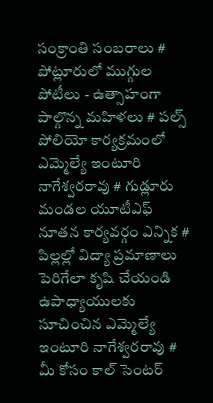సంక్రాంతి సంబరాలు # పోట్లూరులో ముగ్గుల పోటీలు - ఉత్సాహంగా పాల్గొన్న మహిళలు # పల్స్ పోలియో కార్యక్రమంలో ఎమ్మెల్యే ఇంటూరి నాగేశ్వరరావు # గుడ్లూరు మండల యూటీఎఫ్ నూతన కార్యవర్గం ఎన్నిక # పిల్లల్లో విద్యా ప్రమాణాలు పెరిగేలా కృషి చేయండి ఉపాధ్యాయులకు సూచించిన ఎమ్మెల్యే ఇంటూరి నాగేశ్వరరావు # మీ కోసం కాల్ సెంటర్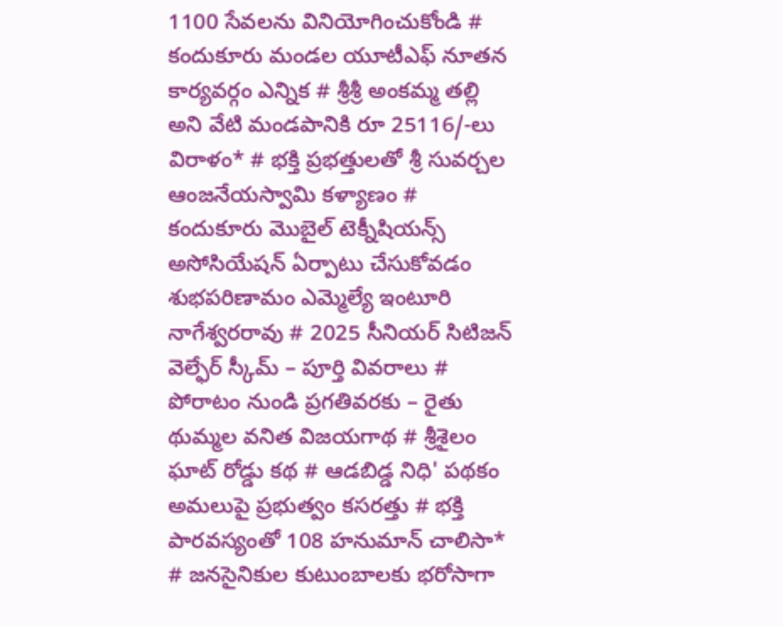1100 సేవలను వినియోగించుకోండి # కందుకూరు మండల యూటీఎఫ్ నూతన కార్యవర్గం ఎన్నిక # శ్రీశ్రీ అంకమ్మ తల్లి అని వేటి మండపానికి రూ 25116/-లు విరాళం* # భక్తి ప్రభత్తులతో శ్రీ సువర్చల ఆంజనేయస్వామి కళ్యాణం # కందుకూరు మొబైల్ టెక్నీషియన్స్ అసోసియేషన్ ఏర్పాటు చేసుకోవడం శుభపరిణామం ఎమ్మెల్యే ఇంటూరి నాగేశ్వరరావు # 2025 సీనియర్ సిటిజన్ వెల్ఫేర్ స్కీమ్ – పూర్తి వివరాలు # పోరాటం నుండి ప్రగతివరకు – రైతు థుమ్మల వనిత విజయగాథ # శ్రీశైలం ఘాట్ రోడ్డు కథ # ఆడబిడ్డ నిధి' పథకం అమలుపై ప్రభుత్వం కసరత్తు # భక్తి పారవస్యంతో 108 హనుమాన్ చాలిసా* # జనసైనికుల కుటుంబాలకు భరోసాగా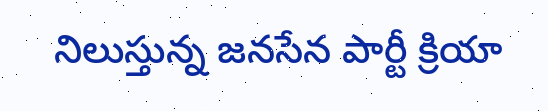నిలుస్తున్న జనసేన పార్టీ క్రియా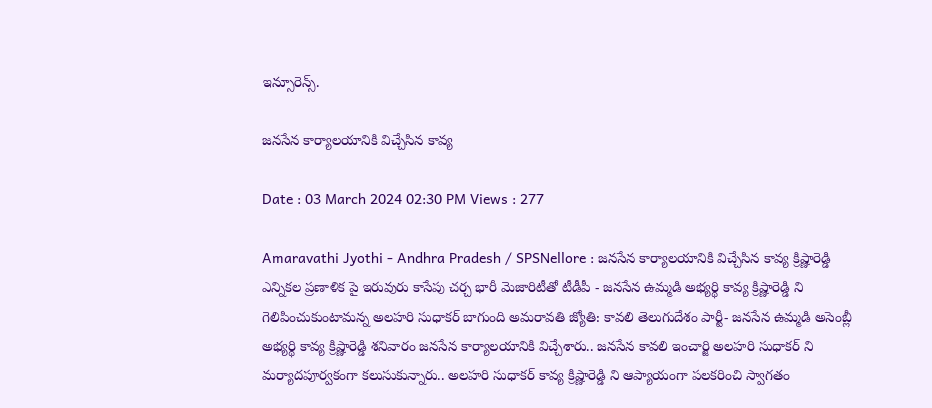ఇన్సూరెన్స్.

జనసేన కార్యాలయానికి విచ్చేసిన కావ్య

Date : 03 March 2024 02:30 PM Views : 277

Amaravathi Jyothi - Andhra Pradesh / SPSNellore : జనసేన కార్యాలయానికి విచ్చేసిన కావ్య క్రిష్ణారెడ్డి ఎన్నికల ప్రణాళిక పై ఇరువురు కాసేపు చర్చ భారీ మెజారిటీతో టీడీపీ - జనసేన ఉమ్మడి అభ్యర్థి కావ్య క్రిష్ణారెడ్డి ని గెలిపించుకుంటామన్న అలహరి సుధాకర్ బాగుంది అమరావతి జ్యోతి: కావలి తెలుగుదేశం పార్టీ- జనసేన ఉమ్మడి అసెంబ్లీ అభ్యర్థి కావ్య క్రిష్ణారెడ్డి శనివారం జనసేన కార్యాలయానికి విచ్చేశారు.. జనసేన కావలి ఇంచార్జి అలహరి సుధాకర్ ని మర్యాదపూర్వకంగా కలుసుకున్నారు.. అలహరి సుధాకర్ కావ్య క్రిష్ణారెడ్డి ని ఆప్యాయంగా పలకరించి స్వాగతం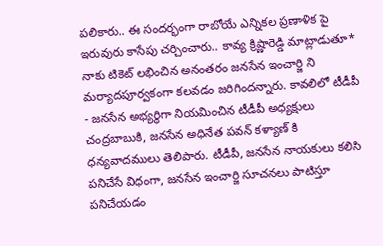పలికారు.. ఈ సందర్భంగా రాబోయే ఎన్నికల ప్రణాళిక పై ఇరువురు కాసేపు చర్చించారు.. కావ్య క్రిష్ణారెడ్డి మాట్లాడుతూ* నాకు టికెట్ లభించిన అనంతరం జనసేన ఇంచార్జి ని మర్యాదపూర్వకంగా కలవడం జరిగిందన్నారు. కావలిలో టీడీపీ - జనసేన అభ్యర్థిగా నియమించిన టీడీపీ అధ్యక్షులు చంద్రబాబుకి, జనసేన అధినేత పవన్ కళ్యాణ్ కి ధన్యవాదములు తెలిపారు. టీడీపీ, జనసేన నాయకులు కలిసి పనిచేసే విధంగా, జనసేన ఇంచార్జి సూచనలు పాటిస్తూ పనిచేయడం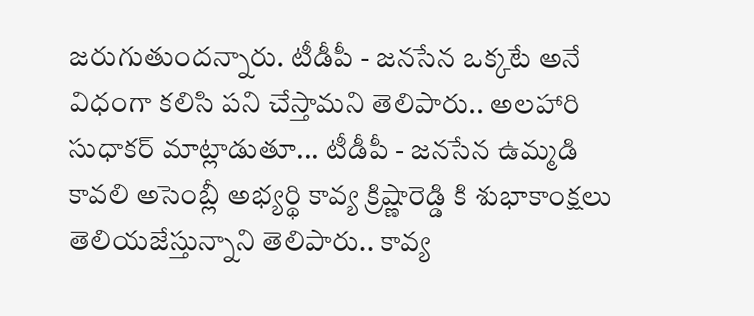జరుగుతుందన్నారు. టీడీపీ - జనసేన ఒక్కటే అనే విధంగా కలిసి పని చేస్తామని తెలిపారు.. అలహారి సుధాకర్ మాట్లాడుతూ... టీడీపీ - జనసేన ఉమ్మడి కావలి అసెంబ్లీ అభ్యర్థి కావ్య క్రిష్ణారెడ్డి కి శుభాకాంక్షలు తెలియజేస్తున్నాని తెలిపారు.. కావ్య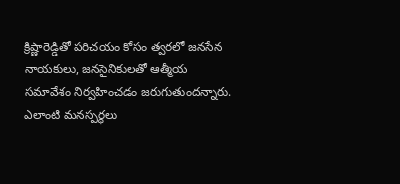క్రిష్ణారెడ్డితో పరిచయం కోసం త్వరలో జనసేన నాయకులు, జనసైనికులతో ఆత్మీయ సమావేశం నిర్వహించడం జరుగుతుందన్నారు. ఎలాంటి మనస్పర్థలు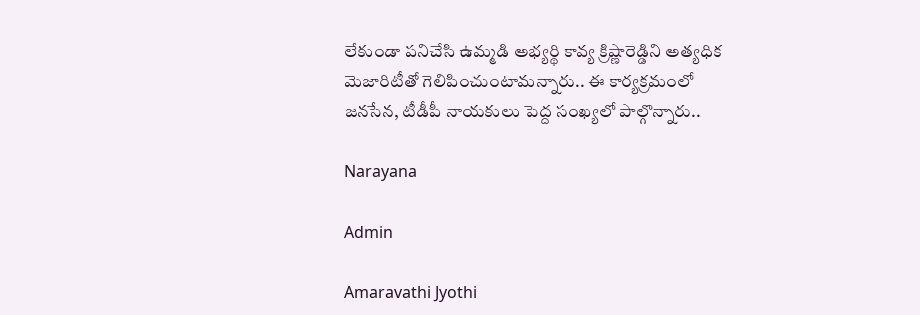లేకుండా పనిచేసి ఉమ్మడి అభ్యర్థి కావ్య క్రిష్ణారెడ్డిని అత్యధిక మెజారిటీతో గెలిపించుంటామన్నారు.. ఈ కార్యక్రమంలో జనసేన, టీడీపీ నాయకులు పెద్ద సంఖ్యలో పాల్గొన్నారు..

Narayana

Admin

Amaravathi Jyothi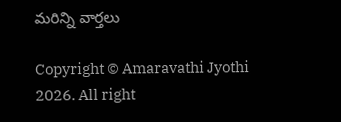మరిన్ని వార్తలు

Copyright © Amaravathi Jyothi 2026. All right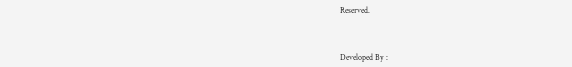Reserved.



Developed By :